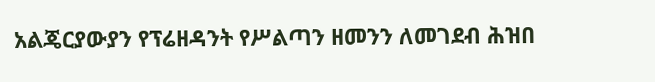አልጄርያውያን የፕሬዘዳንት የሥልጣን ዘመንን ለመገደብ ሕዝበ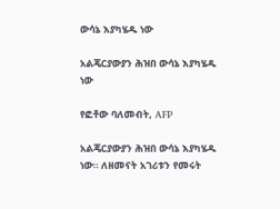ውሳኔ እያካሄዱ ነው

አልጄርያውያን ሕዝበ ውሳኔ እያካሄዱ ነው

የፎቶው ባለመብት, AFP

አልጄርያውያን ሕዝበ ውሳኔ እያካሄዱ ነው። ለዘመናት አገሪቱን የመሩት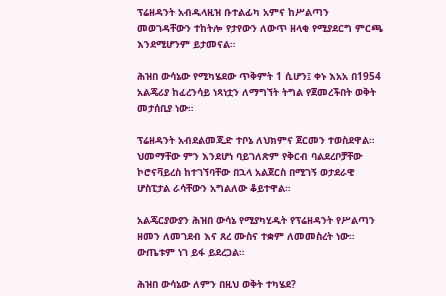ፕሬዘዳንት አብዱላዚዝ ቡተልፊካ አምና ከሥልጣን መወገዳቸውን ተከትሎ የታየውን ለውጥ ዘላቂ የሚያደርግ ምርጫ እንደሚሆንም ይታመናል።

ሕዝበ ውሳኔው የሚካሄደው ጥቅምት 1 ሲሆን፤ ቀኑ እአአ በ1954 አልጄሪያ ከፈረንሳይ ነጻነቷን ለማግኘት ትግል የጀመረችበት ወቅት መታሰቢያ ነው።

ፕሬዘዳንት አብደልመጂድ ተቦኔ ለህክምና ጀርመን ተወስደዋል። ህመማቸው ምን እንደሆነ ባይገለጽም የቅርብ ባልደረቦቻቸው ኮሮናቫይረስ ከተገኘባቸው በኋላ አልጀርስ በሚገኝ ወታደራዊ ሆስፒታል ራሳቸውን አግልለው ቆይተዋል።

አልጄርያውያን ሕዝበ ውሳኔ የሚያካሂዱት የፕሬዘዳንት የሥልጣን ዘመን ለመገደብ እና ጸረ ሙስና ተቋም ለመመስረት ነው። ውጤቱም ነገ ይፋ ይደረጋል።

ሕዝበ ውሳኔው ለምን በዚህ ወቅት ተካሄደ?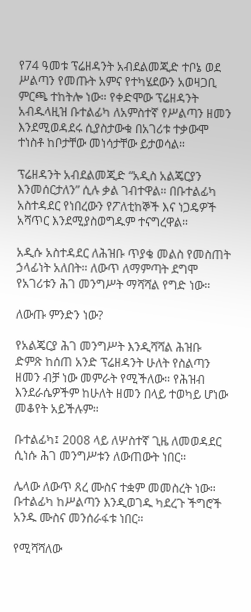የ74 ዓመቱ ፕሬዘዳንት አብደልመጂድ ተቦኔ ወደ ሥልጣን የመጡት አምና የተካሄደውን አወዛጋቢ ምርጫ ተከትሎ ነው። የቀድሞው ፕሬዘዳንት አብዱላዚዝ ቡተልፊካ ለአምስተኛ የሥልጣን ዘመን እንደሚወዳደሩ ሲያስታውቁ በአገሪቱ ተቃውሞ ተነስቶ ከቦታቸው መነሳታቸው ይታወሳል።

ፕሬዘዳንት አብደልመጂድ “አዲስ አልጄርያን እንመሰርታለን” ሲሉ ቃል ገብተዋል። በቡተልፊካ አስተዳደር የነበረውን የፖለቲከኞች እና ነጋዴዎች አሻጥር እንደሚያስወግዱም ተናግረዋል።

አዲሱ አስተዳደር ለሕዝቡ ጥያቄ መልስ የመስጠት ኃላፊነት አለበት። ለውጥ ለማምጣት ደግሞ የአገሪቱን ሕገ መንግሥት ማሻሻል የግድ ነው።

ለውጡ ምንድን ነው?

የአልጄርያ ሕገ መንግሥት እንዲሻሻል ሕዝቡ ድምጽ ከሰጠ አንድ ፕሬዘዳንት ሁለት የስልጣን ዘመን ብቻ ነው መምራት የሚችለው። የሕዝብ እንደራሴዎችም ከሁለት ዘመን በላይ ተወካይ ሆነው መቆየት አይችሉም።

ቡተልፊካ፤ 2008 ላይ ለሦስተኛ ጊዜ ለመወዳደር ሲነሱ ሕገ መንግሥቱን ለውጠውት ነበር።

ሌላው ለውጥ ጸረ ሙስና ተቋም መመስረት ነው። ቡተልፊካ ከሥልጣን እንዲወገዱ ካደረጉ ችግሮች አንዱ ሙስና መንሰራፋቱ ነበር።

የሚሻሻለው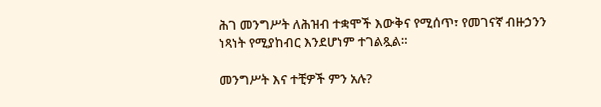ሕገ መንግሥት ለሕዝብ ተቋሞች እውቅና የሚሰጥ፣ የመገናኛ ብዙኃንን ነጻነት የሚያከብር እንደሆነም ተገልጿል።

መንግሥት እና ተቺዎች ምን አሉ?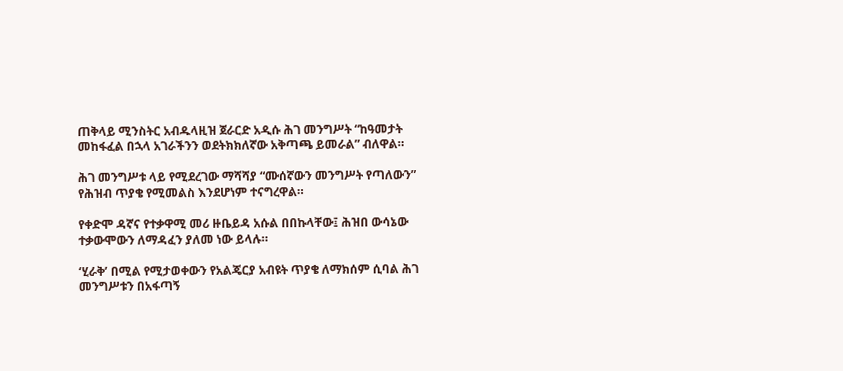ጠቅላይ ሚንስትር አብዱላዚዝ ጀራርድ አዲሱ ሕገ መንግሥት “ከዓመታት መከፋፈል በኋላ አገራችንን ወደትክክለኛው አቅጣጫ ይመራል” ብለዋል።

ሕገ መንግሥቱ ላይ የሚደረገው ማሻሻያ “ሙሰኛውን መንግሥት የጣለውን” የሕዝብ ጥያቄ የሚመልስ እንደሆነም ተናግረዋል።

የቀድሞ ዳኛና የተቃዋሚ መሪ ዙቤይዳ አሱል በበኩላቸው፤ ሕዝበ ውሳኔው ተቃውሞውን ለማዳፈን ያለመ ነው ይላሉ።

‘ሂራቅ’ በሚል የሚታወቀውን የአልጄርያ አብዩት ጥያቄ ለማክሰም ሲባል ሕገ መንግሥቱን በአፋጣኝ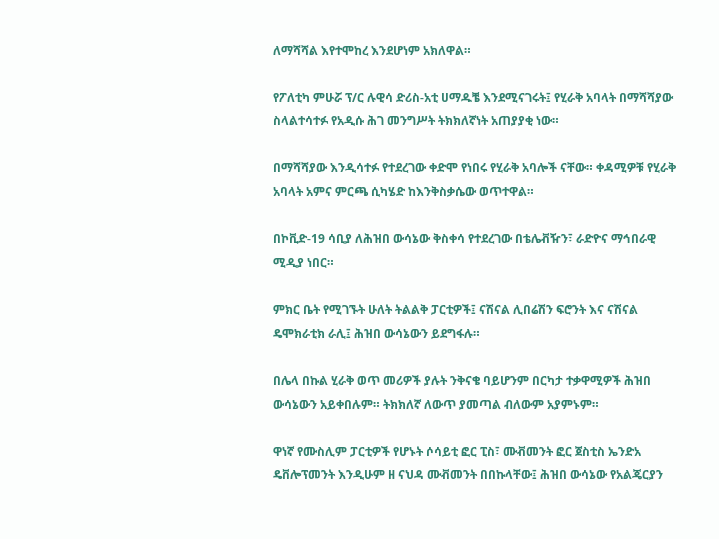ለማሻሻል እየተሞከረ እንደሆነም አክለዋል።

የፖለቲካ ምሁሯ ፕ/ር ሉዊሳ ድሪስ-አቲ ሀማዱቼ እንደሚናገሩት፤ የሂራቅ አባላት በማሻሻያው ስላልተሳተፉ የአዲሱ ሕገ መንግሥት ትክክለኛነት አጠያያቂ ነው።

በማሻሻያው እንዲሳተፉ የተደረገው ቀድሞ የነበሩ የሂራቅ አባሎች ናቸው። ቀዳሚዎቹ የሂራቅ አባላት አምና ምርጫ ሲካሄድ ከእንቅስቃሴው ወጥተዋል።

በኮቪድ-19 ሳቢያ ለሕዝበ ውሳኔው ቅስቀሳ የተደረገው በቴሌቭዥን፣ ራድዮና ማኅበራዊ ሚዲያ ነበር።

ምክር ቤት የሚገኙት ሁለት ትልልቅ ፓርቲዎች፤ ናሽናል ሊበሬሽን ፍሮንት እና ናሽናል ዴሞክራቲክ ራሊ፤ ሕዝበ ውሳኔውን ይደግፋሉ።

በሌላ በኩል ሂራቅ ወጥ መሪዎች ያሉት ንቅናቄ ባይሆንም በርካታ ተቃዋሚዎች ሕዝበ ውሳኔውን አይቀበሉም። ትክክለኛ ለውጥ ያመጣል ብለውም አያምኑም።

ዋነኛ የሙስሊም ፓርቲዎች የሆኑት ሶሳይቲ ፎር ፒስ፣ ሙቭመንት ፎር ጀስቲስ ኤንድአ ዴቨሎፕመንት እንዲሁም ዘ ናህዳ ሙቭመንት በበኩላቸው፤ ሕዝበ ውሳኔው የአልጄርያን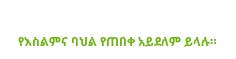የእስልምና ባህል የጠበቀ አይደለም ይላሉ።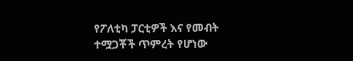የፖለቲካ ፓርቲዎች እና የመብት ተሟጋቾች ጥምረት የሆነው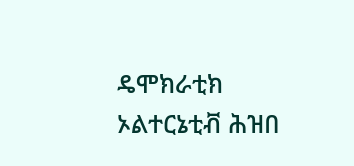ዴሞክራቲክ ኦልተርኔቲቭ ሕዝበ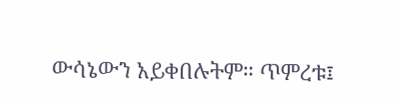ውሳኔውን አይቀበሉትም። ጥምረቱ፤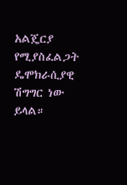አልጄርያ የሚያስፈልጋት ዴሞክራሲያዊ ሽግግር ነው ይላል።